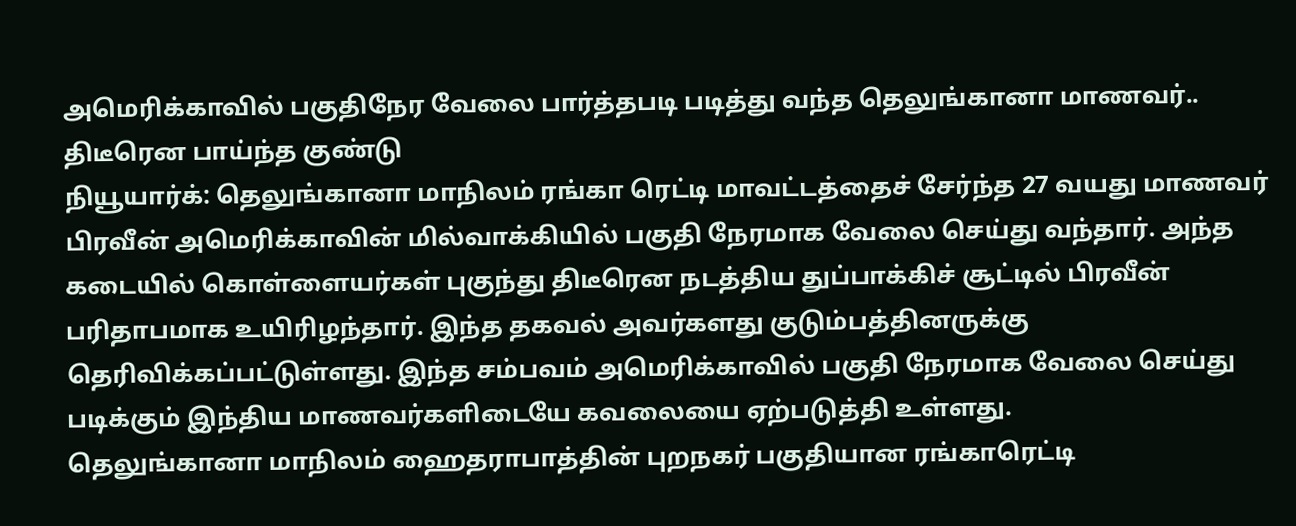அமெரிக்காவில் பகுதிநேர வேலை பார்த்தபடி படித்து வந்த தெலுங்கானா மாணவர்.. திடீரென பாய்ந்த குண்டு
நியூயார்க்: தெலுங்கானா மாநிலம் ரங்கா ரெட்டி மாவட்டத்தைச் சேர்ந்த 27 வயது மாணவர் பிரவீன் அமெரிக்காவின் மில்வாக்கியில் பகுதி நேரமாக வேலை செய்து வந்தார். அந்த கடையில் கொள்ளையர்கள் புகுந்து திடீரென நடத்திய துப்பாக்கிச் சூட்டில் பிரவீன் பரிதாபமாக உயிரிழந்தார். இந்த தகவல் அவர்களது குடும்பத்தினருக்கு தெரிவிக்கப்பட்டுள்ளது. இந்த சம்பவம் அமெரிக்காவில் பகுதி நேரமாக வேலை செய்து படிக்கும் இந்திய மாணவர்களிடையே கவலையை ஏற்படுத்தி உள்ளது.
தெலுங்கானா மாநிலம் ஹைதராபாத்தின் புறநகர் பகுதியான ரங்காரெட்டி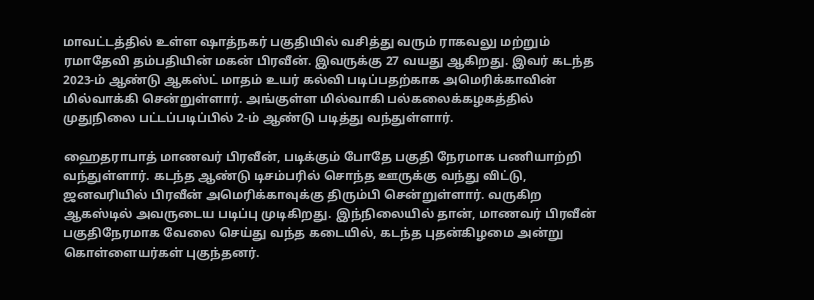மாவட்டத்தில் உள்ள ஷாத்நகர் பகுதியில் வசித்து வரும் ராகவலு மற்றும் ரமாதேவி தம்பதியின் மகன் பிரவீன். இவருக்கு 27 வயது ஆகிறது. இவர் கடந்த 2023-ம் ஆண்டு ஆகஸ்ட் மாதம் உயர் கல்வி படிப்பதற்காக அமெரிக்காவின் மில்வாக்கி சென்றுள்ளார். அங்குள்ள மில்வாகி பல்கலைக்கழகத்தில் முதுநிலை பட்டப்படிப்பில் 2-ம் ஆண்டு படித்து வந்துள்ளார்.

ஹைதராபாத் மாணவர் பிரவீன், படிக்கும் போதே பகுதி நேரமாக பணியாற்றி வந்துள்ளார். கடந்த ஆண்டு டிசம்பரில் சொந்த ஊருக்கு வந்து விட்டு, ஜனவரியில் பிரவீன் அமெரிக்காவுக்கு திரும்பி சென்றுள்ளார். வருகிற ஆகஸ்டில் அவருடைய படிப்பு முடிகிறது. இந்நிலையில் தான், மாணவர் பிரவீன் பகுதிநேரமாக வேலை செய்து வந்த கடையில், கடந்த புதன்கிழமை அன்று கொள்ளையர்கள் புகுந்தனர்.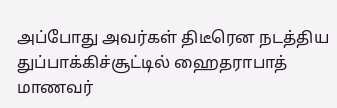அப்போது அவர்கள் திடீரென நடத்திய துப்பாக்கிச்சூட்டில் ஹைதராபாத் மாணவர்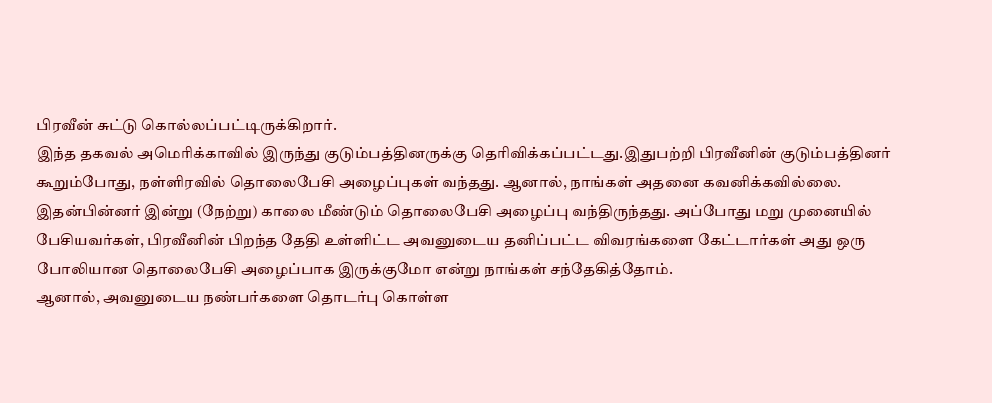பிரவீன் சுட்டு கொல்லப்பட்டிருக்கிறார்.
இந்த தகவல் அமெரிக்காவில் இருந்து குடும்பத்தினருக்கு தெரிவிக்கப்பட்டது.இதுபற்றி பிரவீனின் குடும்பத்தினர் கூறும்போது, நள்ளிரவில் தொலைபேசி அழைப்புகள் வந்தது. ஆனால், நாங்கள் அதனை கவனிக்கவில்லை. இதன்பின்னர் இன்று (நேற்று) காலை மீண்டும் தொலைபேசி அழைப்பு வந்திருந்தது. அப்போது மறு முனையில் பேசியவர்கள், பிரவீனின் பிறந்த தேதி உள்ளிட்ட அவனுடைய தனிப்பட்ட விவரங்களை கேட்டார்கள் அது ஒரு போலியான தொலைபேசி அழைப்பாக இருக்குமோ என்று நாங்கள் சந்தேகித்தோம்.
ஆனால், அவனுடைய நண்பர்களை தொடர்பு கொள்ள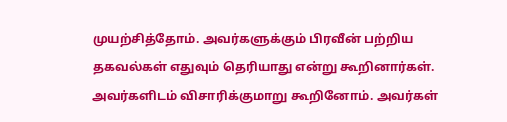முயற்சித்தோம். அவர்களுக்கும் பிரவீன் பற்றிய தகவல்கள் எதுவும் தெரியாது என்று கூறினார்கள். அவர்களிடம் விசாரிக்குமாறு கூறினோம். அவர்கள்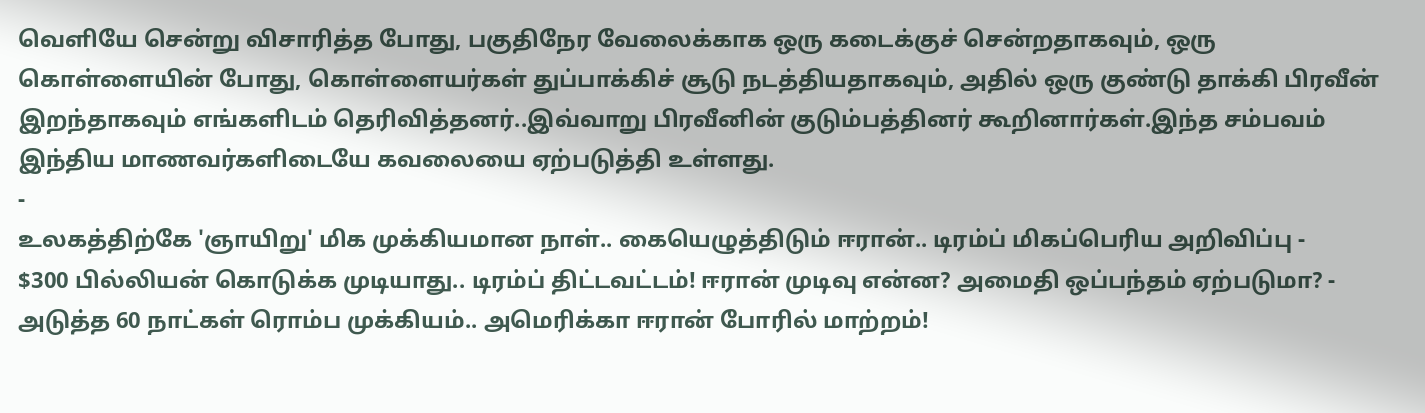வெளியே சென்று விசாரித்த போது, பகுதிநேர வேலைக்காக ஒரு கடைக்குச் சென்றதாகவும், ஒரு கொள்ளையின் போது, கொள்ளையர்கள் துப்பாக்கிச் சூடு நடத்தியதாகவும், அதில் ஒரு குண்டு தாக்கி பிரவீன் இறந்தாகவும் எங்களிடம் தெரிவித்தனர்..இவ்வாறு பிரவீனின் குடும்பத்தினர் கூறினார்கள்.இந்த சம்பவம் இந்திய மாணவர்களிடையே கவலையை ஏற்படுத்தி உள்ளது.
-
உலகத்திற்கே 'ஞாயிறு' மிக முக்கியமான நாள்.. கையெழுத்திடும் ஈரான்.. டிரம்ப் மிகப்பெரிய அறிவிப்பு -
$300 பில்லியன் கொடுக்க முடியாது.. டிரம்ப் திட்டவட்டம்! ஈரான் முடிவு என்ன? அமைதி ஒப்பந்தம் ஏற்படுமா? -
அடுத்த 60 நாட்கள் ரொம்ப முக்கியம்.. அமெரிக்கா ஈரான் போரில் மாற்றம்!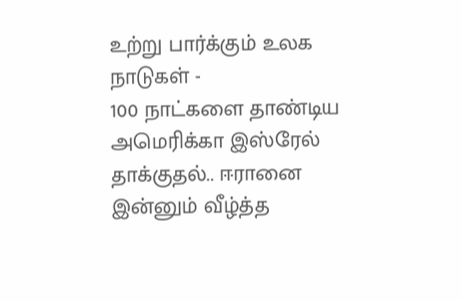உற்று பார்க்கும் உலக நாடுகள் -
100 நாட்களை தாண்டிய அமெரிக்கா இஸ்ரேல் தாக்குதல்.. ஈரானை இன்னும் வீழ்த்த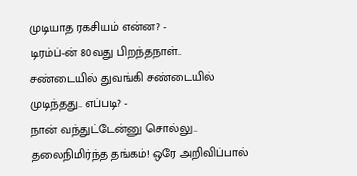முடியாத ரகசியம் என்ன? -
டிரம்ப்-ன் 80வது பிறந்தநாள்.. சண்டையில் துவங்கி சண்டையில் முடிந்தது.. எப்படி? -
நான் வந்துட்டேன்னு சொல்லு.. தலைநிமிர்ந்த தங்கம்! ஒரே அறிவிப்பால்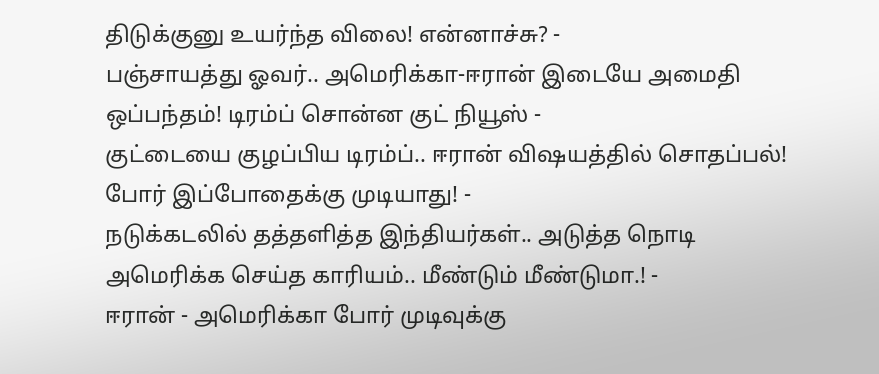திடுக்குனு உயர்ந்த விலை! என்னாச்சு? -
பஞ்சாயத்து ஓவர்.. அமெரிக்கா-ஈரான் இடையே அமைதி ஒப்பந்தம்! டிரம்ப் சொன்ன குட் நியூஸ் -
குட்டையை குழப்பிய டிரம்ப்.. ஈரான் விஷயத்தில் சொதப்பல்! போர் இப்போதைக்கு முடியாது! -
நடுக்கடலில் தத்தளித்த இந்தியர்கள்.. அடுத்த நொடி அமெரிக்க செய்த காரியம்.. மீண்டும் மீண்டுமா.! -
ஈரான் - அமெரிக்கா போர் முடிவுக்கு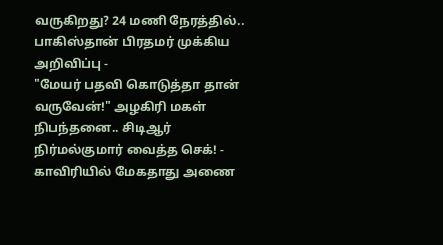வருகிறது? 24 மணி நேரத்தில்.. பாகிஸ்தான் பிரதமர் முக்கிய அறிவிப்பு -
"மேயர் பதவி கொடுத்தா தான் வருவேன்!" அழகிரி மகள் நிபந்தனை.. சிடிஆர் நிர்மல்குமார் வைத்த செக்! -
காவிரியில் மேகதாது அணை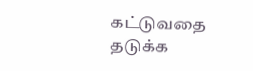கட்டுவதை தடுக்க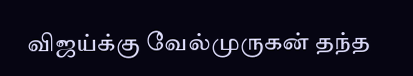விஜய்க்கு வேல்முருகன் தந்த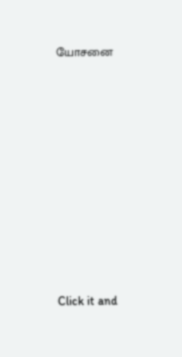யோசனை












Click it and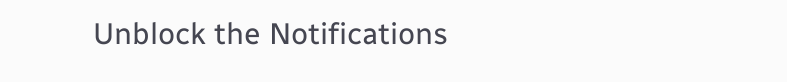Unblock the Notifications